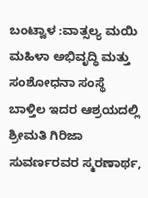ಬಂಟ್ವಾಳ :ವಾತ್ಸಲ್ಯ ಮಯಿ ಮಹಿಳಾ ಅಭಿವೃದ್ಧಿ ಮತ್ತು ಸಂಶೋಧನಾ ಸಂಸ್ಥೆ ಬಾಳ್ತಿಲ ಇದರ ಆಶ್ರಯದಲ್ಲಿ ಶ್ರೀಮತಿ ಗಿರಿಜಾ ಸುವರ್ಣರವರ ಸ್ಮರಣಾರ್ಥ,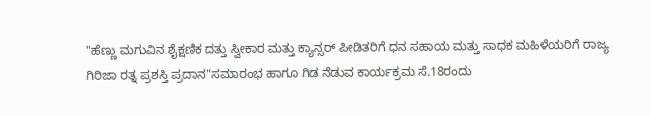"ಹೆಣ್ಣು ಮಗುವಿನ ಶೈಕ್ಷಣಿಕ ದತ್ತು ಸ್ವೀಕಾರ ಮತ್ತು ಕ್ಯಾನ್ಸರ್ ಪೀಡಿತರಿಗೆ ಧನ ಸಹಾಯ ಮತ್ತು ಸಾಧಕ ಮಹಿಳೆಯರಿಗೆ ರಾಜ್ಯ ಗಿರಿಜಾ ರತ್ನ ಪ್ರಶಸ್ತಿ ಪ್ರದಾನ"ಸಮಾರಂಭ ಹಾಗೂ ಗಿಡ ನೆಡುವ ಕಾರ್ಯಕ್ರಮ ಸೆ.18ರಂದು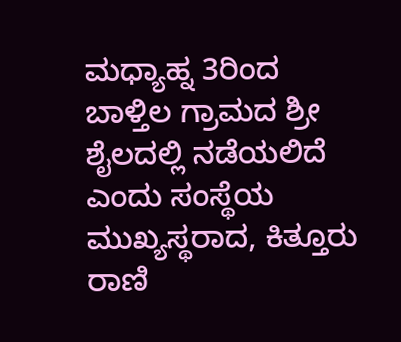ಮಧ್ಯಾಹ್ನ 3ರಿಂದ ಬಾಳ್ತಿಲ ಗ್ರಾಮದ ಶ್ರೀ ಶೈಲದಲ್ಲಿ ನಡೆಯಲಿದೆ ಎಂದು ಸಂಸ್ಥೆಯ ಮುಖ್ಯಸ್ಥರಾದ, ಕಿತ್ತೂರು ರಾಣಿ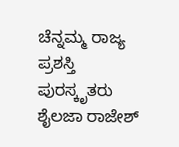ಚೆನ್ನಮ್ಮ ರಾಜ್ಯ ಪ್ರಶಸ್ತಿ ಪುರಸ್ಕೃತರು ಶೈಲಜಾ ರಾಜೇಶ್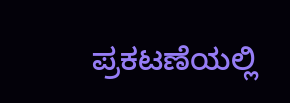ಪ್ರಕಟಣೆಯಲ್ಲಿ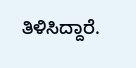ತಿಳಿಸಿದ್ದಾರೆ.